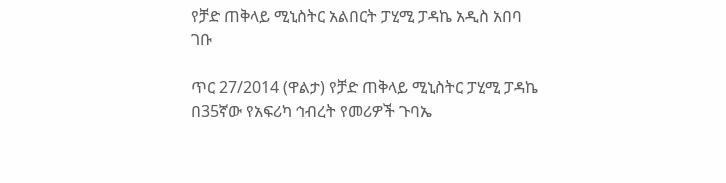የቻድ ጠቅላይ ሚኒስትር አልበርት ፓሂሚ ፓዳኬ አዲስ አበባ ገቡ

ጥር 27/2014 (ዋልታ) የቻድ ጠቅላይ ሚኒስትር ፓሂሚ ፓዳኬ በ35ኛው የአፍሪካ ኅብረት የመሪዎች ጉባኤ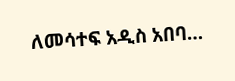ለመሳተፍ አዲስ አበባ…